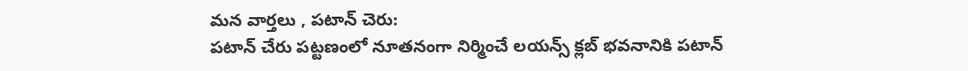మన వార్తలు , పటాన్ చెరు:
పటాన్ చేరు పట్టణంలో నూతనంగా నిర్మించే లయన్స్ క్లబ్ భవనానికి పటాన్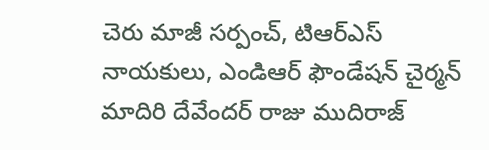చెరు మాజీ సర్పంచ్, టిఆర్ఎస్ నాయకులు, ఎండిఆర్ ఫౌండేషన్ చైర్మన్ మాదిరి దేవేందర్ రాజు ముదిరాజ్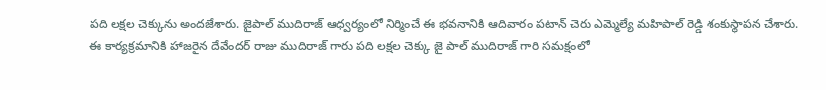పది లక్షల చెక్కును అందజేశారు. జైపాల్ ముదిరాజ్ ఆధ్వర్యంలో నిర్మించే ఈ భవనానికి ఆదివారం పటాన్ చెరు ఎమ్మెల్యే మహిపాల్ రెడ్డి శంకుస్థాపన చేశారు. ఈ కార్యక్రమానికి హాజరైన దేవేందర్ రాజు ముదిరాజ్ గారు పది లక్షల చెక్కు జై పాల్ ముదిరాజ్ గారి సమక్షంలో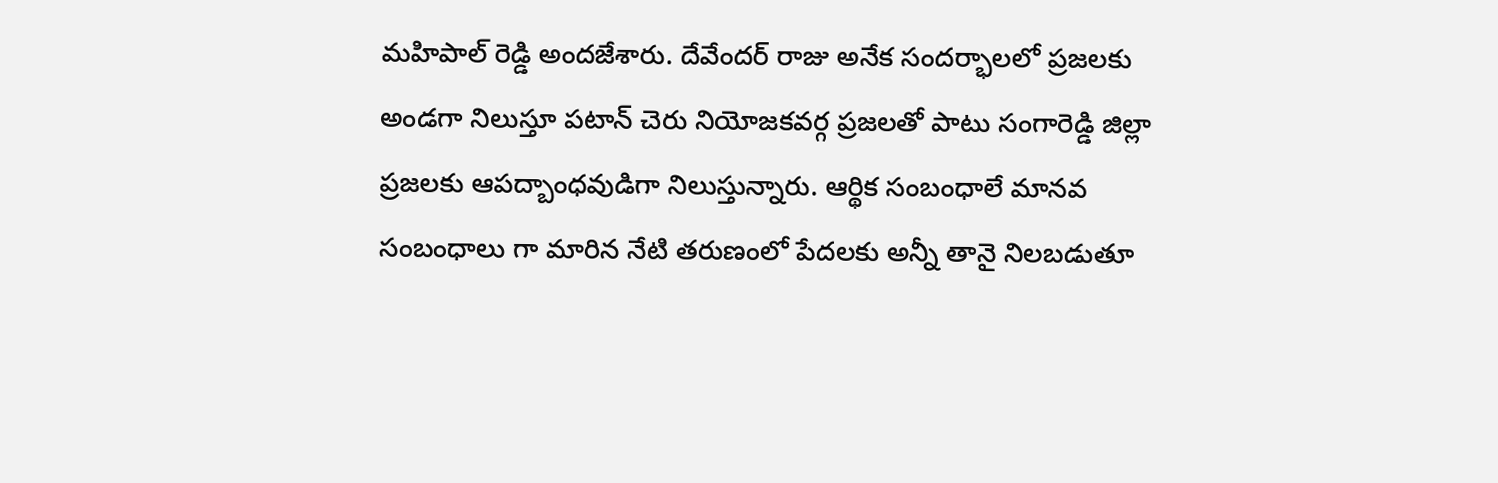మహిపాల్ రెడ్డి అందజేశారు. దేవేందర్ రాజు అనేక సందర్భాలలో ప్రజలకు అండగా నిలుస్తూ పటాన్ చెరు నియోజకవర్గ ప్రజలతో పాటు సంగారెడ్డి జిల్లా ప్రజలకు ఆపద్బాంధవుడిగా నిలుస్తున్నారు. ఆర్థిక సంబంధాలే మానవ సంబంధాలు గా మారిన నేటి తరుణంలో పేదలకు అన్నీ తానై నిలబడుతూ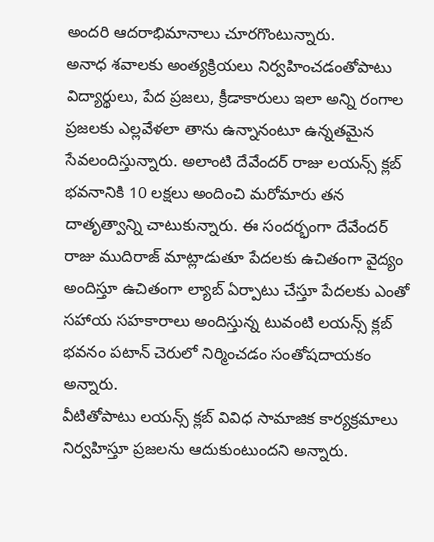అందరి ఆదరాభిమానాలు చూరగొంటున్నారు.
అనాధ శవాలకు అంత్యక్రియలు నిర్వహించడంతోపాటు విద్యార్థులు, పేద ప్రజలు, క్రీడాకారులు ఇలా అన్ని రంగాల ప్రజలకు ఎల్లవేళలా తాను ఉన్నానంటూ ఉన్నతమైన సేవలందిస్తున్నారు. అలాంటి దేవేందర్ రాజు లయన్స్ క్లబ్ భవనానికి 10 లక్షలు అందించి మరోమారు తన దాతృత్వాన్ని చాటుకున్నారు. ఈ సందర్భంగా దేవేందర్ రాజు ముదిరాజ్ మాట్లాడుతూ పేదలకు ఉచితంగా వైద్యం అందిస్తూ ఉచితంగా ల్యాబ్ ఏర్పాటు చేస్తూ పేదలకు ఎంతో సహాయ సహకారాలు అందిస్తున్న టువంటి లయన్స్ క్లబ్ భవనం పటాన్ చెరులో నిర్మించడం సంతోషదాయకం అన్నారు.
వీటితోపాటు లయన్స్ క్లబ్ వివిధ సామాజిక కార్యక్రమాలు నిర్వహిస్తూ ప్రజలను ఆదుకుంటుందని అన్నారు.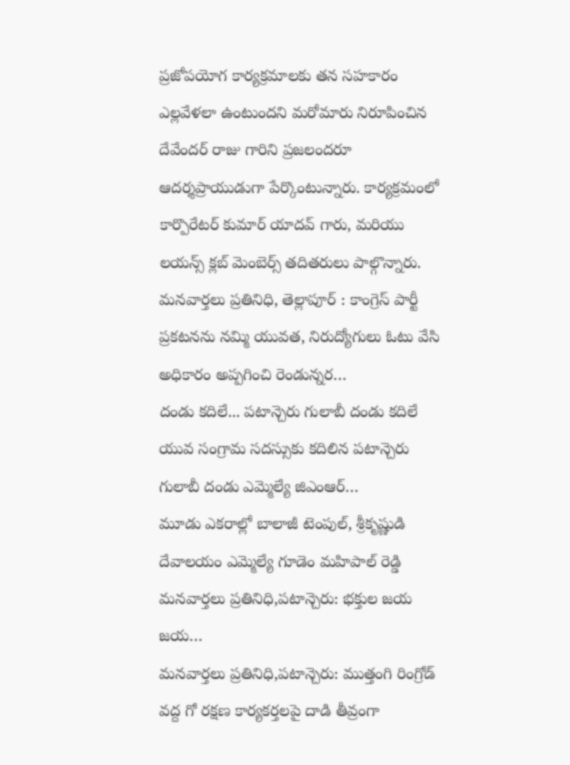ప్రజోపయోగ కార్యక్రమాలకు తన సహకారం ఎల్లవేళలా ఉంటుందని మరోమారు నిరూపించిన దేవేందర్ రాజు గారిని ప్రజలందరూ ఆదర్శప్రాయుడుగా పేర్కొంటున్నారు. కార్యక్రమంలో కార్పొరేటర్ కుమార్ యాదవ్ గారు, మరియు లయన్స్ క్లబ్ మెంబెర్స్ తదితరులు పాల్గొన్నారు.
మనవార్తలు ప్రతినిధి, తెల్లాపూర్ : కాంగ్రెస్ పార్టీ ప్రకటనను నమ్మి యువత, నిరుద్యోగులు ఓటు వేసి అధికారం అప్పగించి రెండున్నర…
దండు కదిలే... పటాన్చెరు గులాబీ దండు కదిలే యువ సంగ్రామ సదస్సుకు కదిలిన పటాన్చెరు గులాబీ దండు ఎమ్మెల్యే జిఎంఆర్…
మూడు ఎకరాల్లో బాలాజీ టెంపుల్, శ్రీకృష్ణుడి దేవాలయం ఎమ్మెల్యే గూడెం మహిపాల్ రెడ్డి మనవార్తలు ప్రతినిధి,పటాన్చెరు: భక్తుల జయ జయ…
మనవార్తలు ప్రతినిధి,పటాన్చెరు: ముత్తంగి రింగ్రోడ్ వద్ద గో రక్షణ కార్యకర్తలపై దాడి తీవ్రంగా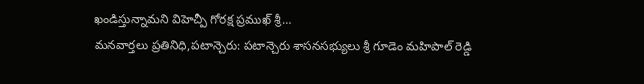ఖండిస్తున్నామని విహెచ్పీ గోరక్ష ప్రముఖ్ శ్రీ…
మనవార్తలు ప్రతినిధి,పటాన్చెరు: పటాన్చెరు శాసనసభ్యులు శ్రీ గూడెం మహిపాల్ రెడ్డి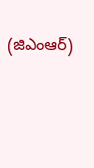(జిఎంఆర్)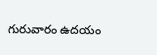గురువారం ఉదయం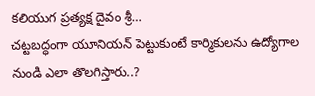కలియుగ ప్రత్యక్ష దైవం శ్రీ…
చట్టబద్ధంగా యూనియన్ పెట్టుకుంటే కార్మికులను ఉద్యోగాల నుండి ఎలా తొలగిస్తారు..?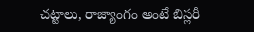చట్టాలు, రాజ్యాంగం అంటే బిస్లరీ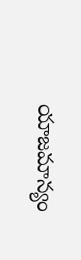యాజమాన్యం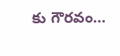కు గౌరవం…